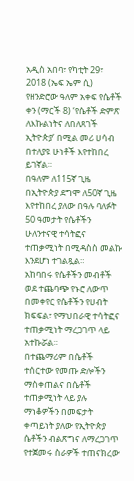አዲስ አበባ፣ የካቲት 29፣ 2018 (ኤፍ ኤም ሲ) የዘንድሮው ዓለም አቀፍ የሴቶች ቀን (ማርች 8) ‘የሴቶች ድምጽ ለእኩልነትና ለበለጸገች ኢትዮጵያ’ በሚል መሪ ሀሳብ በተለያዩ ሁነቶች እየተከበረ ይገኛል።
በዓለም ለ115ኛ ጊዜ በኢትዮጵያ ደግሞ ለ50ኛ ጊዜ እየተከበረ ያለው በዓሉ ባለፉት 50 ዓመታት የሴቶችን ሁለንተናዊ ተሳትፎና ተጠቃሚነት በሚዳስስ መልኩ እንደሆነ ተገልጿል።
አከባበሩ የሴቶችን መብቶች ወደ ተጨባጭ የኑሮ ለውጥ በመቀየር የሴቶችን የሀብት ክፍፍል፣ የማህበራዊ ተሳትፎና ተጠቃሚነት ማረጋገጥ ላይ አተኩሯል።
በተጨማሪም በሴቶች ተሰርተው የመጡ ድሎችን ማስቀጠልና በሴቶች ተጠቃሚነት ላይ ያሉ ማነቆዎችን በመፍታት ቀጣይነት ያለው የኢትዮጵያ ሴቶችን ብልጽግና ለማረጋገጥ የተጀመሩ ስራዎች ተጠናክረው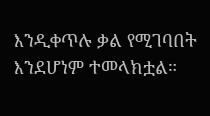እንዲቀጥሉ ቃል የሚገባበት እንደሆነም ተመላክቷል።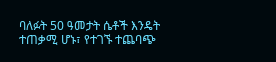ባለፉት 50 ዓመታት ሴቶች እንዴት ተጠቃሚ ሆኑ፣ የተገኙ ተጨባጭ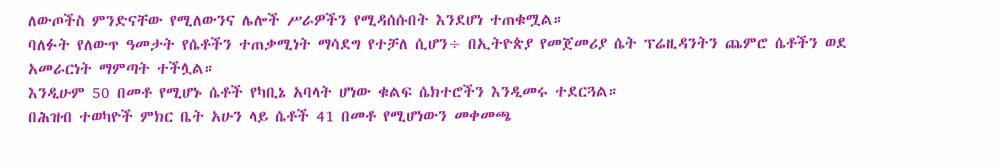ለውጦችስ ምንድናቸው የሚለውንና ሌሎች ሥራዎችን የሚዳሰሱበት እንደሆነ ተጠቁሟል።
ባለፉት የለውጥ ዓመታት የሴቶችን ተጠቃሚነት ማሳደግ የተቻለ ሲሆን÷ በኢትዮጵያ የመጀመሪያ ሴት ፕሬዚዳንትን ጨምሮ ሴቶችን ወደ አመራርነት ማምጣት ተችሏል።
እንዲሁም 50 በመቶ የሚሆኑ ሴቶች የካቢኔ አባላት ሆነው ቁልፍ ሴክተሮችን እንዲመሩ ተደርጓል።
በሕዝብ ተወካዮች ምክር ቤት አሁን ላይ ሴቶች 41 በመቶ የሚሆነውን መቀመጫ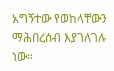አግኝተው የወከላቸውን ማሕበረሰብ እያገለገሉ ነው።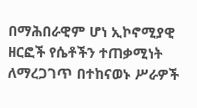በማሕበራዊም ሆነ ኢኮኖሚያዊ ዘርፎች የሴቶችን ተጠቃሚነት ለማረጋገጥ በተከናወኑ ሥራዎች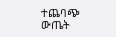ተጨባጭ ውጤት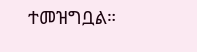ተመዝግቧል።